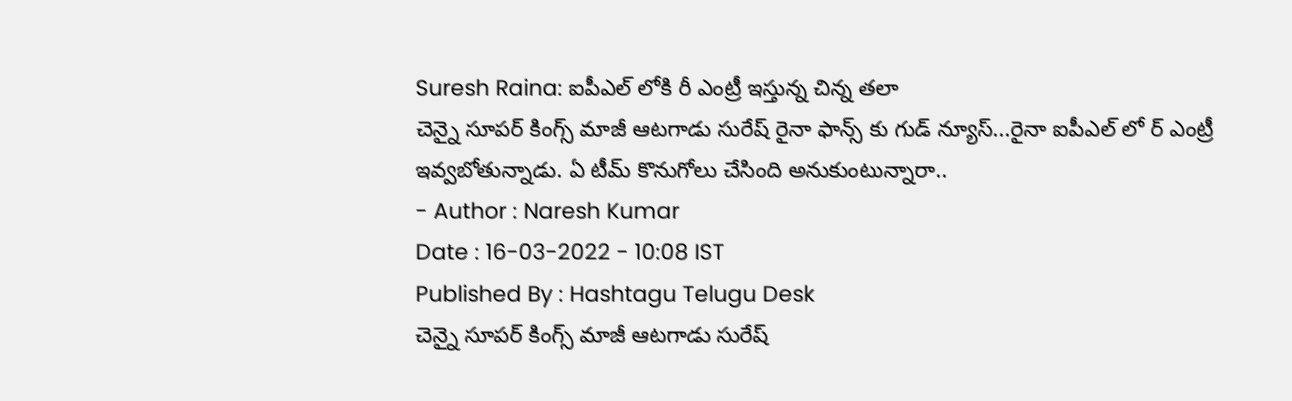Suresh Raina: ఐపీఎల్ లోకి రీ ఎంట్రీ ఇస్తున్న చిన్న తలా
చెన్నై సూపర్ కింగ్స్ మాజీ ఆటగాడు సురేష్ రైనా ఫాన్స్ కు గుడ్ న్యూస్...రైనా ఐపీఎల్ లో ర్ ఎంట్రీ ఇవ్వబోతున్నాడు. ఏ టీమ్ కొనుగోలు చేసింది అనుకుంటున్నారా..
- Author : Naresh Kumar
Date : 16-03-2022 - 10:08 IST
Published By : Hashtagu Telugu Desk
చెన్నై సూపర్ కింగ్స్ మాజీ ఆటగాడు సురేష్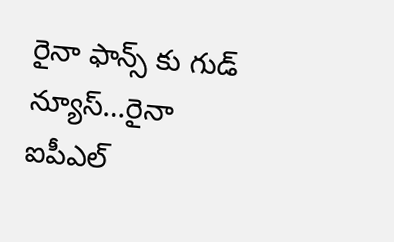రైనా ఫాన్స్ కు గుడ్ న్యూస్…రైనా ఐపీఎల్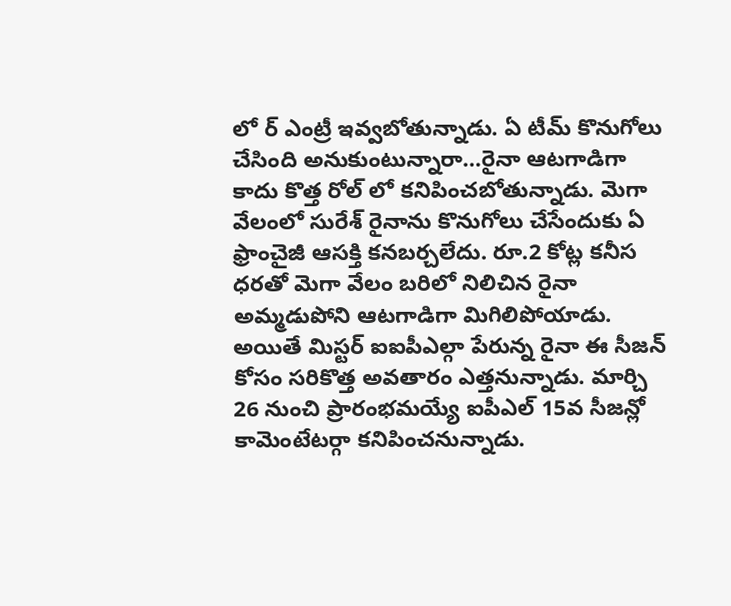లో ర్ ఎంట్రీ ఇవ్వబోతున్నాడు. ఏ టీమ్ కొనుగోలు చేసింది అనుకుంటున్నారా…రైనా ఆటగాడిగా కాదు కొత్త రోల్ లో కనిపించబోతున్నాడు. మెగా వేలంలో సురేశ్ రైనాను కొనుగోలు చేసేందుకు ఏ ఫ్రాంచైజీ ఆసక్తి కనబర్చలేదు. రూ.2 కోట్ల కనీస ధరతో మెగా వేలం బరిలో నిలిచిన రైనా అమ్మడుపోని ఆటగాడిగా మిగిలిపోయాడు. అయితే మిస్టర్ ఐఐపీఎల్గా పేరున్న రైనా ఈ సీజన్ కోసం సరికొత్త అవతారం ఎత్తనున్నాడు. మార్చి 26 నుంచి ప్రారంభమయ్యే ఐపీఎల్ 15వ సీజన్లో కామెంటేటర్గా కనిపించనున్నాడు.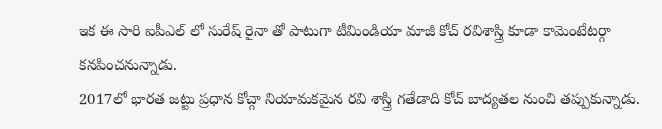ఇక ఈ సారి ఐపీఎల్ లో సురేష్ రైనా తో పాటుగా టీమిండియా మాజీ కోచ్ రవిశాస్త్రి కూడా కామెంటేటర్గా కనపించనున్నాడు.
2017లో భారత జట్టు ప్రధాన కోచ్గా నియామకమైన రవి శాస్త్రి గతేడాది కోచ్ బాద్యతల నుంచి తప్పుకున్నాడు.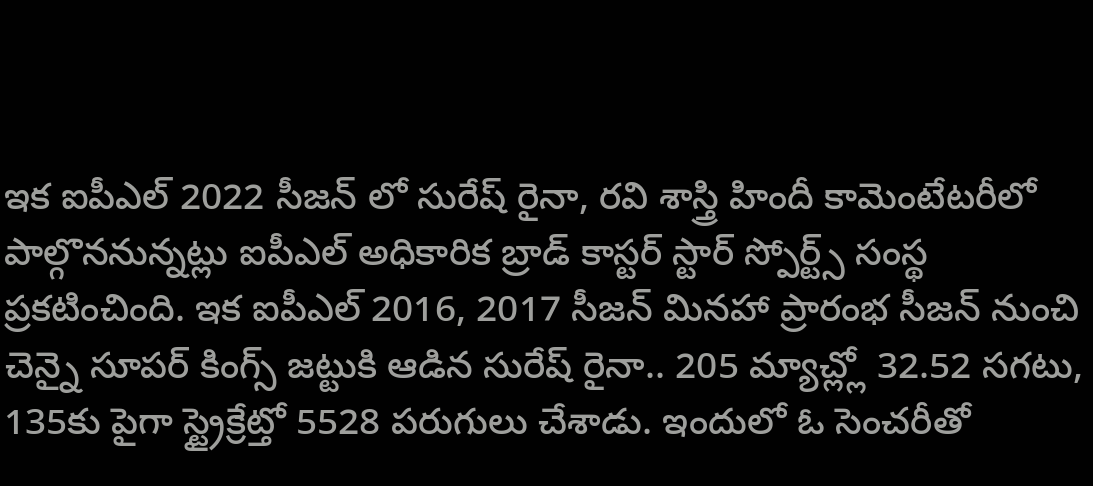ఇక ఐపీఎల్ 2022 సీజన్ లో సురేష్ రైనా, రవి శాస్త్రి హిందీ కామెంటేటరీలో పాల్గొననున్నట్లు ఐపీఎల్ అధికారిక బ్రాడ్ కాస్టర్ స్టార్ స్పోర్ట్స్ సంస్థ ప్రకటించింది. ఇక ఐపీఎల్ 2016, 2017 సీజన్ మినహా ప్రారంభ సీజన్ నుంచి చెన్నై సూపర్ కింగ్స్ జట్టుకి ఆడిన సురేష్ రైనా.. 205 మ్యాచ్ల్లో 32.52 సగటు, 135కు పైగా స్ట్రైక్రేట్తో 5528 పరుగులు చేశాడు. ఇందులో ఓ సెంచరీతో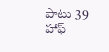పాటు 39 హాఫ్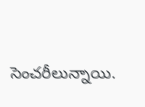సెంచరీలున్నాయి.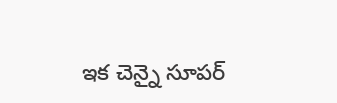ఇక చెన్నై సూపర్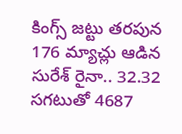కింగ్స్ జట్టు తరపున 176 మ్యాచ్లు ఆడిన సురేశ్ రైనా.. 32.32 సగటుతో 4687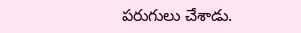పరుగులు చేశాడు.